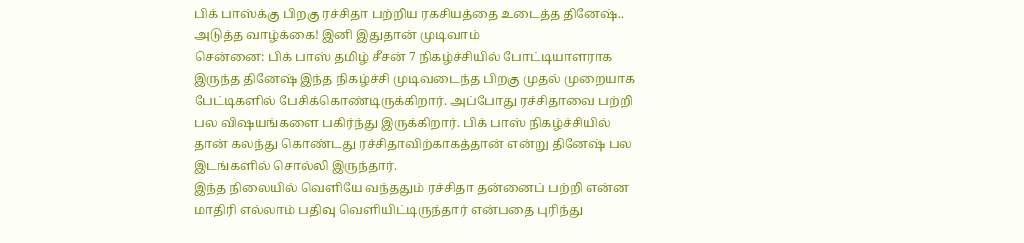பிக் பாஸ்க்கு பிறகு ரச்சிதா பற்றிய ரகசியத்தை உடைத்த தினேஷ்.. அடுத்த வாழ்க்கை! இனி இதுதான் முடிவாம்
சென்னை: பிக் பாஸ் தமிழ் சீசன் 7 நிகழ்ச்சியில் போட்டியாளராக இருந்த தினேஷ் இந்த நிகழ்ச்சி முடிவடைந்த பிறகு முதல் முறையாக பேட்டிகளில் பேசிக்கொண்டிருக்கிறார். அப்போது ரச்சிதாவை பற்றி பல விஷயங்களை பகிர்ந்து இருக்கிறார். பிக் பாஸ் நிகழ்ச்சியில் தான் கலந்து கொண்டது ரச்சிதாவிற்காகத்தான் என்று தினேஷ் பல இடங்களில் சொல்லி இருந்தார்.
இந்த நிலையில் வெளியே வந்ததும் ரச்சிதா தன்னைப் பற்றி என்ன மாதிரி எல்லாம் பதிவு வெளியிட்டிருந்தார் என்பதை புரிந்து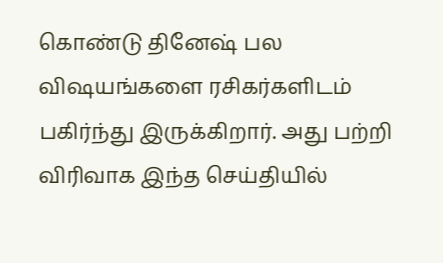கொண்டு தினேஷ் பல விஷயங்களை ரசிகர்களிடம் பகிர்ந்து இருக்கிறார். அது பற்றி விரிவாக இந்த செய்தியில்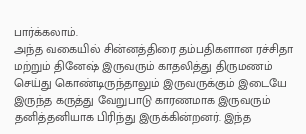பார்க்கலாம்.
அந்த வகையில் சின்னத்திரை தம்பதிகளான ரச்சிதா மற்றும் தினேஷ் இருவரும் காதலித்து திருமணம் செய்து கொண்டிருந்தாலும் இருவருக்கும் இடையே இருந்த கருத்து வேறுபாடு காரணமாக இருவரும் தனித்தனியாக பிரிந்து இருக்கின்றனர். இந்த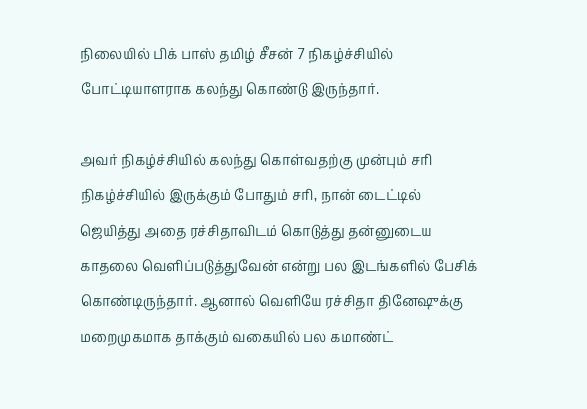நிலையில் பிக் பாஸ் தமிழ் சீசன் 7 நிகழ்ச்சியில் போட்டியாளராக கலந்து கொண்டு இருந்தார்.

அவர் நிகழ்ச்சியில் கலந்து கொள்வதற்கு முன்பும் சரி நிகழ்ச்சியில் இருக்கும் போதும் சரி, நான் டைட்டில் ஜெயித்து அதை ரச்சிதாவிடம் கொடுத்து தன்னுடைய காதலை வெளிப்படுத்துவேன் என்று பல இடங்களில் பேசிக் கொண்டிருந்தார். ஆனால் வெளியே ரச்சிதா தினேஷுக்கு மறைமுகமாக தாக்கும் வகையில் பல கமாண்ட்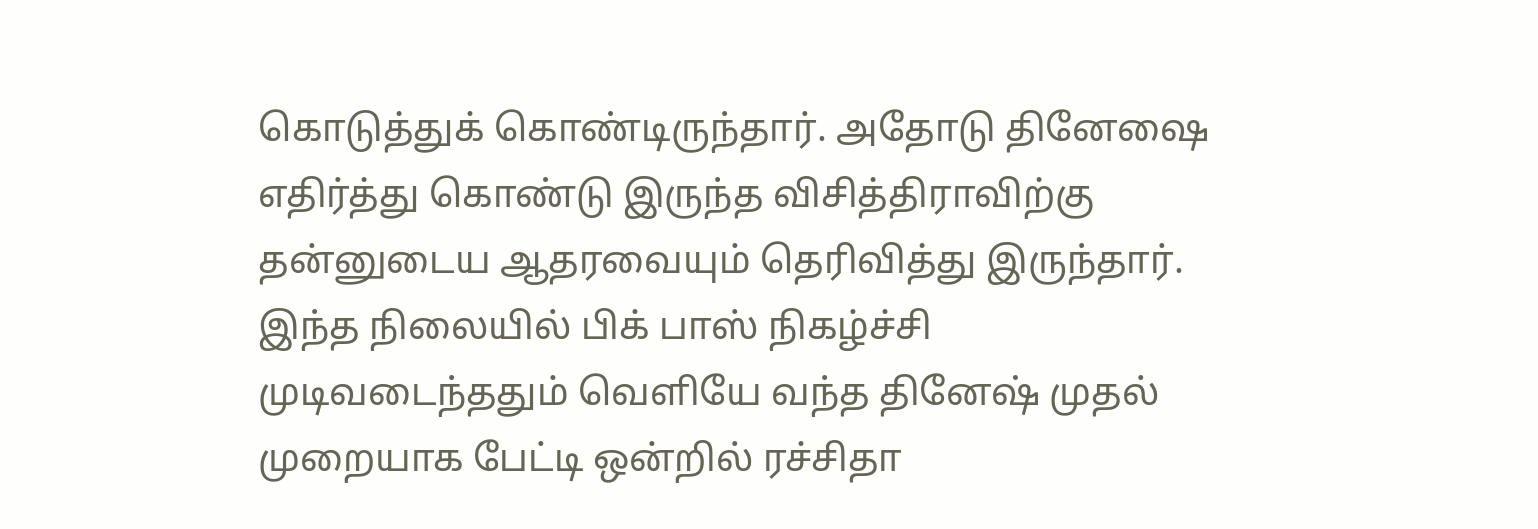கொடுத்துக் கொண்டிருந்தார். அதோடு தினேஷை எதிர்த்து கொண்டு இருந்த விசித்திராவிற்கு தன்னுடைய ஆதரவையும் தெரிவித்து இருந்தார்.
இந்த நிலையில் பிக் பாஸ் நிகழ்ச்சி முடிவடைந்ததும் வெளியே வந்த தினேஷ் முதல் முறையாக பேட்டி ஒன்றில் ரச்சிதா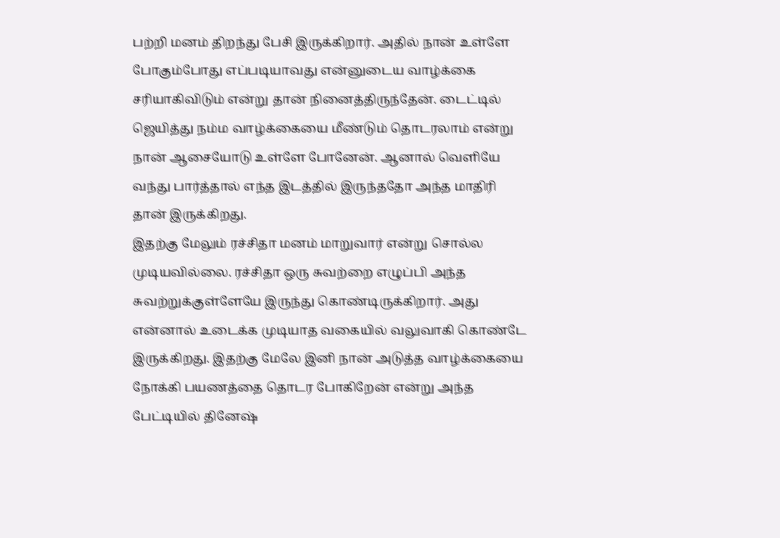பற்றி மனம் திறந்து பேசி இருக்கிறார். அதில் நான் உள்ளே போகும்போது எப்படியாவது என்னுடைய வாழ்க்கை சரியாகிவிடும் என்று தான் நினைத்திருந்தேன். டைட்டில் ஜெயித்து நம்ம வாழ்க்கையை மீண்டும் தொடரலாம் என்று நான் ஆசையோடு உள்ளே போனேன். ஆனால் வெளியே வந்து பார்த்தால் எந்த இடத்தில் இருந்ததோ அந்த மாதிரி தான் இருக்கிறது.
இதற்கு மேலும் ரச்சிதா மனம் மாறுவார் என்று சொல்ல முடியவில்லை. ரச்சிதா ஒரு சுவற்றை எழுப்பி அந்த சுவற்றுக்குள்ளேயே இருந்து கொண்டிருக்கிறார். அது என்னால் உடைக்க முடியாத வகையில் வலுவாகி கொண்டே இருக்கிறது. இதற்கு மேலே இனி நான் அடுத்த வாழ்க்கையை நோக்கி பயணத்தை தொடர போகிறேன் என்று அந்த பேட்டியில் தினேஷ்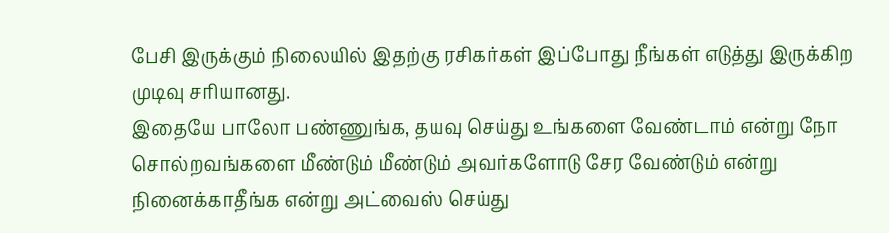பேசி இருக்கும் நிலையில் இதற்கு ரசிகர்கள் இப்போது நீங்கள் எடுத்து இருக்கிற முடிவு சரியானது.
இதையே பாலோ பண்ணுங்க, தயவு செய்து உங்களை வேண்டாம் என்று நோ சொல்றவங்களை மீண்டும் மீண்டும் அவர்களோடு சேர வேண்டும் என்று நினைக்காதீங்க என்று அட்வைஸ் செய்து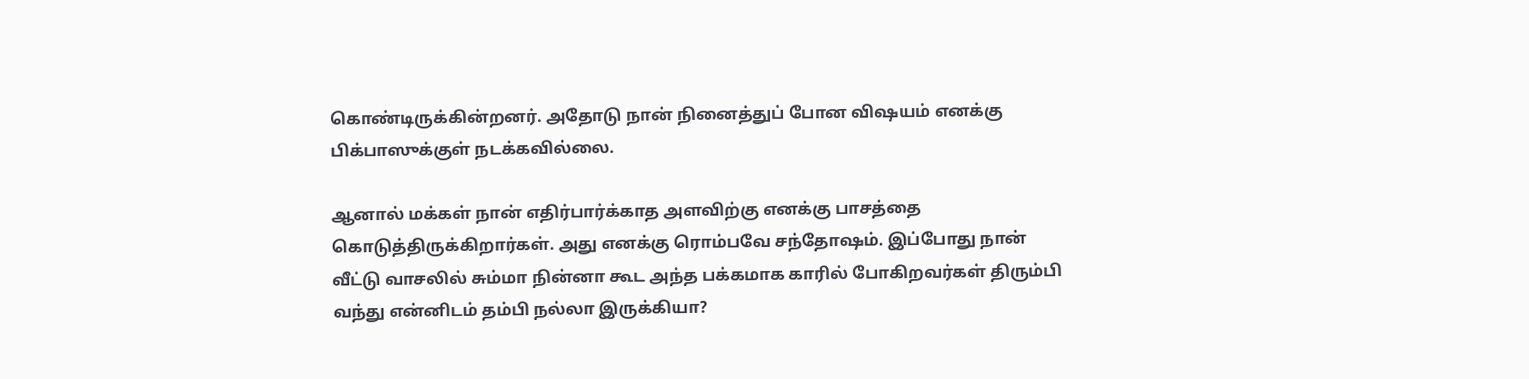கொண்டிருக்கின்றனர். அதோடு நான் நினைத்துப் போன விஷயம் எனக்கு பிக்பாஸுக்குள் நடக்கவில்லை.

ஆனால் மக்கள் நான் எதிர்பார்க்காத அளவிற்கு எனக்கு பாசத்தை கொடுத்திருக்கிறார்கள். அது எனக்கு ரொம்பவே சந்தோஷம். இப்போது நான் வீட்டு வாசலில் சும்மா நின்னா கூட அந்த பக்கமாக காரில் போகிறவர்கள் திரும்பி வந்து என்னிடம் தம்பி நல்லா இருக்கியா?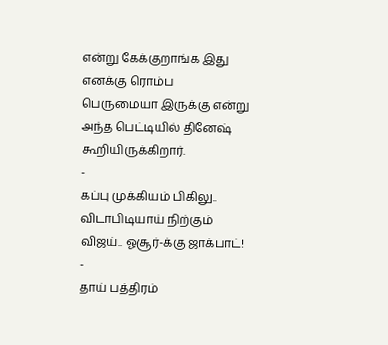என்று கேக்குறாங்க இது எனக்கு ரொம்ப பெருமையா இருக்கு என்று அந்த பெட்டியில் தினேஷ் கூறியிருக்கிறார்.
-
கப்பு முக்கியம் பிகிலு.. விடாபிடியாய் நிற்கும் விஜய்.. ஓசூர்-க்கு ஜாக்பாட்! -
தாய் பத்திரம்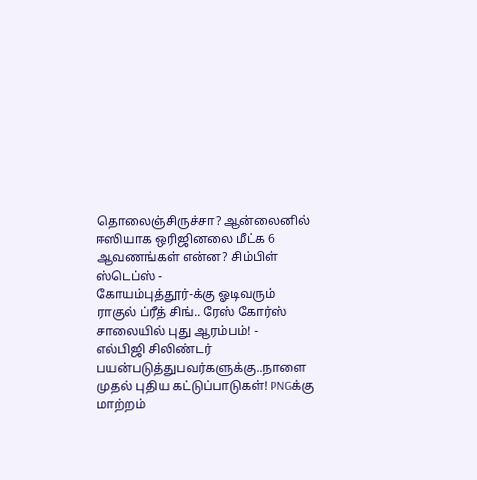தொலைஞ்சிருச்சா? ஆன்லைனில் ஈஸியாக ஒரிஜினலை மீட்க 6 ஆவணங்கள் என்ன? சிம்பிள் ஸ்டெப்ஸ் -
கோயம்புத்தூர்-க்கு ஓடிவரும் ராகுல் ப்ரீத் சிங்.. ரேஸ் கோர்ஸ் சாலையில் புது ஆரம்பம்! -
எல்பிஜி சிலிண்டர் பயன்படுத்துபவர்களுக்கு..நாளை முதல் புதிய கட்டுப்பாடுகள்! PNGக்கு மாற்றம்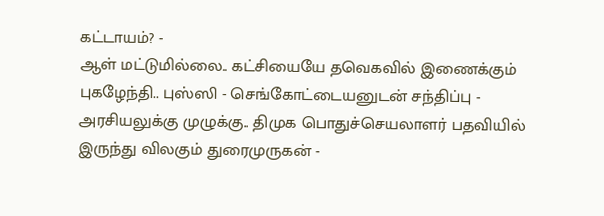கட்டாயம்? -
ஆள் மட்டுமில்லை.. கட்சியையே தவெகவில் இணைக்கும் புகழேந்தி.. புஸ்ஸி - செங்கோட்டையனுடன் சந்திப்பு -
அரசியலுக்கு முழுக்கு.. திமுக பொதுச்செயலாளர் பதவியில் இருந்து விலகும் துரைமுருகன் -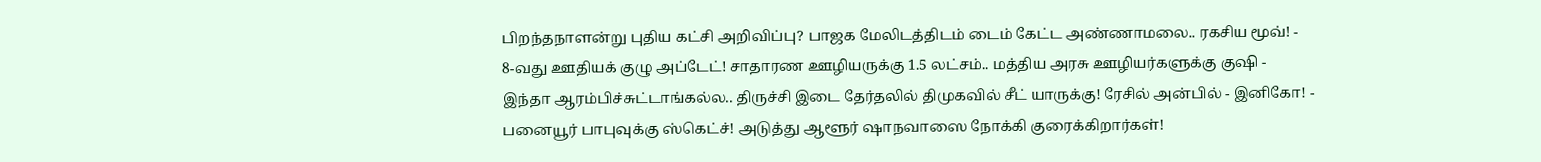பிறந்தநாளன்று புதிய கட்சி அறிவிப்பு? பாஜக மேலிடத்திடம் டைம் கேட்ட அண்ணாமலை.. ரகசிய மூவ்! -
8-வது ஊதியக் குழு அப்டேட்! சாதாரண ஊழியருக்கு 1.5 லட்சம்.. மத்திய அரசு ஊழியர்களுக்கு குஷி -
இந்தா ஆரம்பிச்சுட்டாங்கல்ல.. திருச்சி இடை தேர்தலில் திமுகவில் சீட் யாருக்கு! ரேசில் அன்பில் - இனிகோ! -
பனையூர் பாபுவுக்கு ஸ்கெட்ச்! அடுத்து ஆளூர் ஷாநவாஸை நோக்கி குரைக்கிறார்கள்!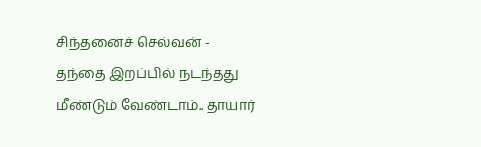சிந்தனைச் செல்வன் -
தந்தை இறப்பில் நடந்தது மீண்டும் வேண்டாம்.. தாயார்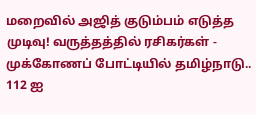மறைவில் அஜித் குடும்பம் எடுத்த முடிவு! வருத்தத்தில் ரசிகர்கள் -
முக்கோணப் போட்டியில் தமிழ்நாடு.. 112 ஐ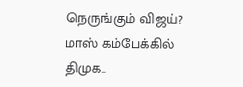நெருங்கும் விஜய்? மாஸ் கம்பேக்கில் திமுக..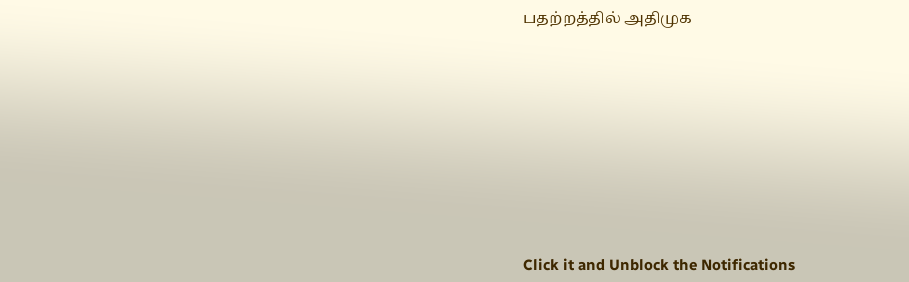பதற்றத்தில் அதிமுக












Click it and Unblock the Notifications